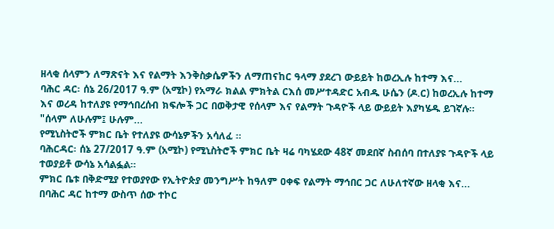ዘላቂ ሰላምን ለማጽናት እና የልማት እንቅስቃሴዎችን ለማጠናከር ዓላማ ያደረገ ውይይት ከወረኢሉ ከተማ እና...
ባሕር ዳር፡ ሰኔ 26/2017 ዓ.ም (አሚኮ) የአማራ ክልል ምክትል ርእሰ መሥተዳድር አብዱ ሁሴን (ዶ.ር) ከወረኢሉ ከተማ እና ወረዳ ከተለያዩ የማኅበረሰብ ክፍሎች ጋር በወቅታዊ የሰላም እና የልማት ጉዳዮች ላይ ውይይት እያካሄዱ ይገኛሉ።
"ሰላም ለሁሉም፤ ሁሉም...
የሚኒስትሮች ምክር ቤት የተለያዩ ውሳኔዎችን አሳለፈ ።
ባሕርዳር፡ ሰኔ 27/2017 ዓ.ም (አሚኮ) የሚኒስትሮች ምክር ቤት ዛሬ ባካሄደው 48ኛ መደበኛ ስብሰባ በተለያዩ ጉዳዮች ላይ ተወያይቶ ውሳኔ አሳልፏል።
ምክር ቤቱ በቅድሚያ የተወያየው የኢትዮጵያ መንግሥት ከዓለም ዐቀፍ የልማት ማኅበር ጋር ለሁለተኛው ዘላቂ እና...
በባሕር ዳር ከተማ ውስጥ ሰው ተኮር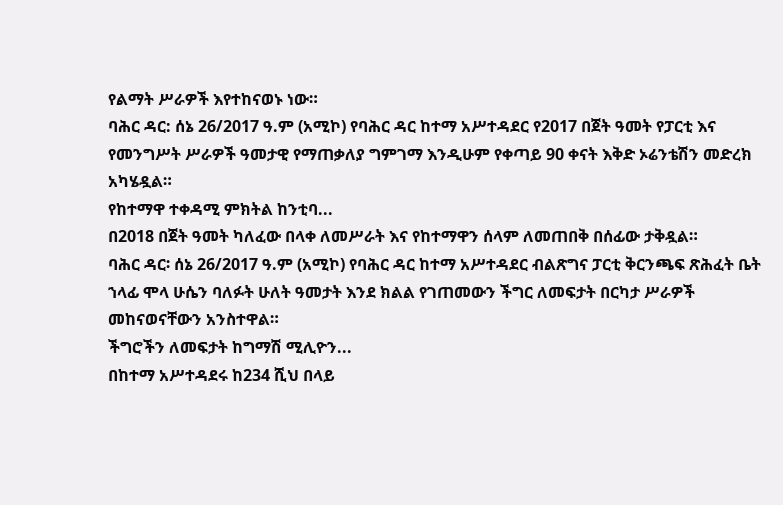የልማት ሥራዎች እየተከናወኑ ነው።
ባሕር ዳር: ሰኔ 26/2017 ዓ.ም (አሚኮ) የባሕር ዳር ከተማ አሥተዳደር የ2017 በጀት ዓመት የፓርቲ እና የመንግሥት ሥራዎች ዓመታዊ የማጠቃለያ ግምገማ እንዲሁም የቀጣይ 90 ቀናት እቅድ ኦሬንቴሽን መድረክ አካሄዷል።
የከተማዋ ተቀዳሚ ምክትል ከንቲባ...
በ2018 በጀት ዓመት ካለፈው በላቀ ለመሥራት እና የከተማዋን ሰላም ለመጠበቅ በሰፊው ታቅዷል።
ባሕር ዳር፡ ሰኔ 26/2017 ዓ.ም (አሚኮ) የባሕር ዳር ከተማ አሥተዳደር ብልጽግና ፓርቲ ቅርንጫፍ ጽሕፈት ቤት ኀላፊ ሞላ ሁሴን ባለፉት ሁለት ዓመታት እንደ ክልል የገጠመውን ችግር ለመፍታት በርካታ ሥራዎች መከናወናቸውን አንስተዋል።
ችግሮችን ለመፍታት ከግማሽ ሚሊዮን...
በከተማ አሥተዳደሩ ከ234 ሺህ በላይ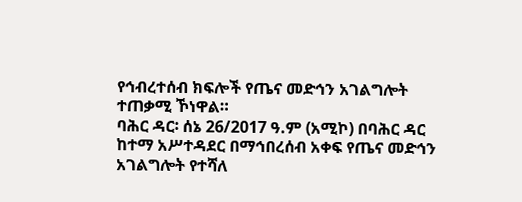የኅብረተሰብ ክፍሎች የጤና መድኅን አገልግሎት ተጠቃሚ ኾነዋል።
ባሕር ዳር፡ ሰኔ 26/2017 ዓ.ም (አሚኮ) በባሕር ዳር ከተማ አሥተዳደር በማኅበረሰብ አቀፍ የጤና መድኅን አገልግሎት የተሻለ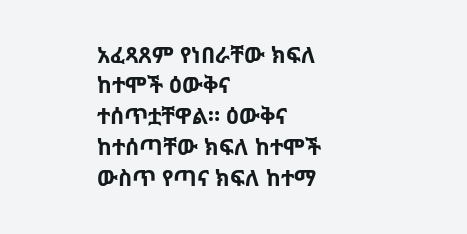አፈጻጸም የነበራቸው ክፍለ ከተሞች ዕውቅና ተሰጥቷቸዋል። ዕውቅና ከተሰጣቸው ክፍለ ከተሞች ውስጥ የጣና ክፍለ ከተማ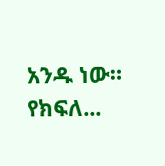አንዱ ነው።
የክፍለ...